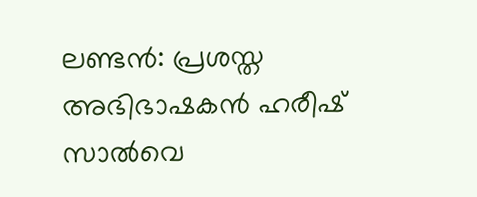ലണ്ടന്‍: പ്രശസ്ത അഭിഭാഷകന്‍ ഹരീഷ് സാല്‍വെ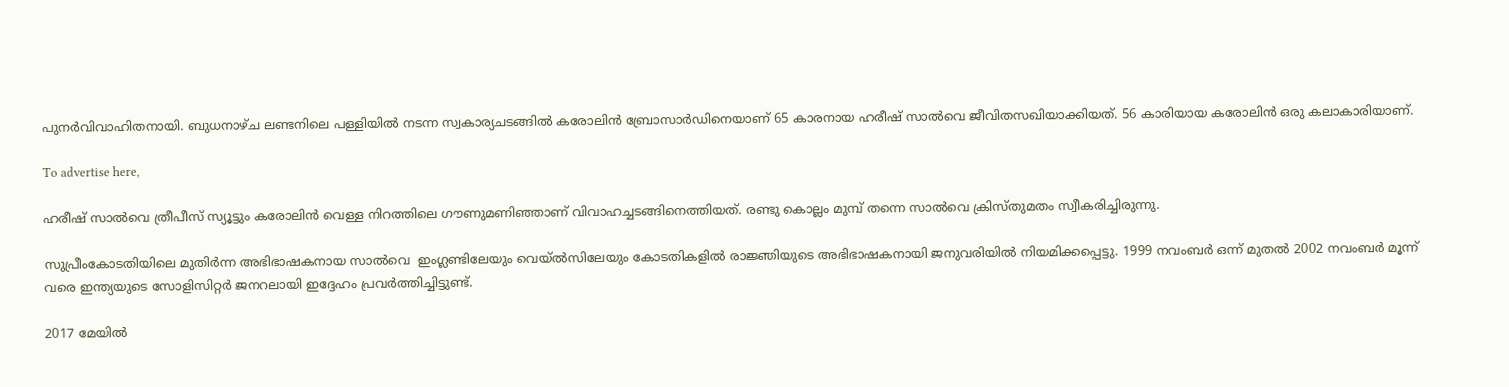പുനര്‍വിവാഹിതനായി. ബുധനാഴ്ച ലണ്ടനിലെ പള്ളിയില്‍ നടന്ന സ്വകാര്യചടങ്ങില്‍ കരോലിന്‍ ബ്രോസാര്‍ഡിനെയാണ് 65 കാരനായ ഹരീഷ് സാല്‍വെ ജീവിതസഖിയാക്കിയത്. 56 കാരിയായ കരോലിന്‍ ഒരു കലാകാരിയാണ്.

To advertise here,

ഹരീഷ് സാല്‍വെ ത്രീപീസ് സ്യൂട്ടും കരോലിന്‍ വെള്ള നിറത്തിലെ ഗൗണുമണിഞ്ഞാണ് വിവാഹച്ചടങ്ങിനെത്തിയത്. രണ്ടു കൊല്ലം മുമ്പ് തന്നെ സാല്‍വെ ക്രിസ്തുമതം സ്വീകരിച്ചിരുന്നു.

സുപ്രീംകോടതിയിലെ മുതിര്‍ന്ന അഭിഭാഷകനായ സാല്‍വെ  ഇംഗ്ലണ്ടിലേയും വെയ്ല്‍സിലേയും കോടതികളില്‍ രാജ്ഞിയുടെ അഭിഭാഷകനായി ജനുവരിയില്‍ നിയമിക്കപ്പെട്ടു. 1999 നവംബര്‍ ഒന്ന് മുതല്‍ 2002 നവംബര്‍ മൂന്ന് വരെ ഇന്ത്യയുടെ സോളിസിറ്റര്‍ ജനറലായി ഇദ്ദേഹം പ്രവര്‍ത്തിച്ചിട്ടുണ്ട്.

2017 മേയില്‍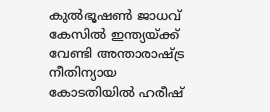കുല്‍ഭൂഷണ്‍ ജാധവ് കേസില്‍ ഇന്ത്യയ്ക്ക് വേണ്ടി അന്താരാഷ്ട്ര നീതിന്യായ കോടതിയില്‍ ഹരീഷ്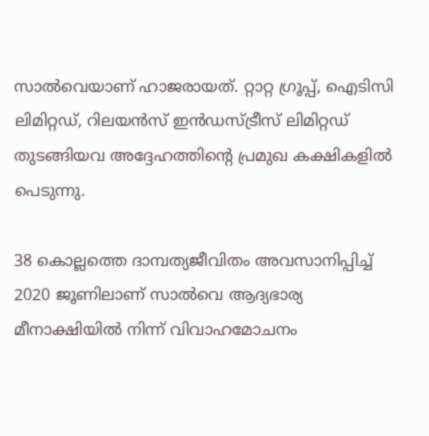സാല്‍വെയാണ് ഹാജരായത്. റ്റാറ്റ ഗ്രൂപ്പ്, ഐടിസി ലിമിറ്റഡ്, റിലയന്‍സ് ഇന്‍ഡസ്ട്രീസ് ലിമിറ്റഡ് തുടങ്ങിയവ അദ്ദേഹത്തിന്റെ പ്രമുഖ കക്ഷികളില്‍ പെടുന്നു.

38 കൊല്ലത്തെ ദാമ്പത്യജീവിതം അവസാനിപ്പിച്ച് 2020 ജൂണിലാണ് സാല്‍വെ ആദ്യഭാര്യ മീനാക്ഷിയില്‍ നിന്ന് വിവാഹമോചനം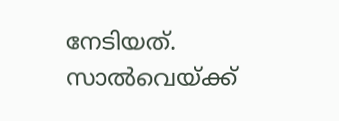നേടിയത്.  സാല്‍വെയ്ക്ക്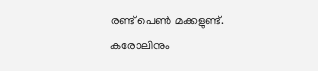രണ്ട് പെണ്‍ മക്കളുണ്ട്. കരോലിനും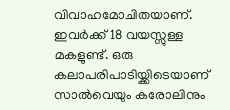വിവാഹമോചിതയാണ്. ഇവര്‍ക്ക് 18 വയസ്സുള്ള മകളുണ്ട്. ഒരു കലാപരിപാടിയ്ക്കിടെയാണ് സാല്‍വെയും കരോലിനും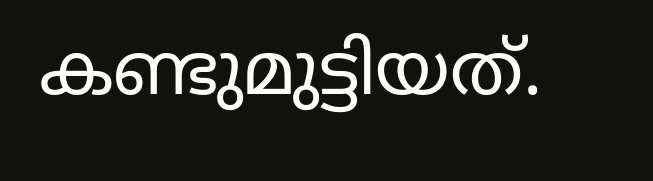കണ്ടുമുട്ടിയത്.